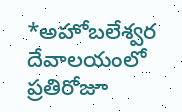*అహోబలేశ్వర దేవాలయంలో ప్రతిరోజూ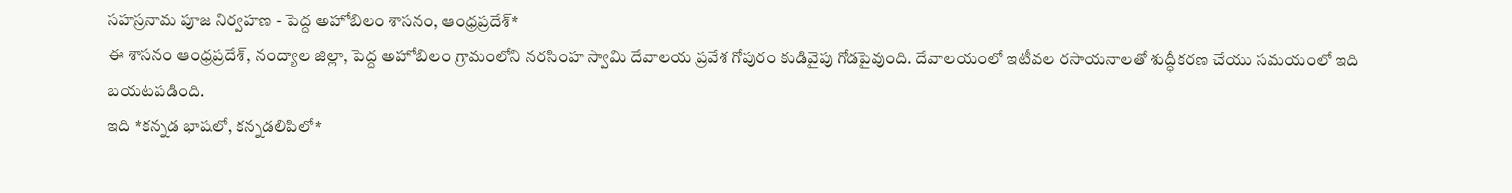సహస్రనామ పూజ నిర్వహణ - పెద్ద అహోబిలం శాసనం, ఆంధ్రప్రదేశ్*
ఈ శాసనం ఆంధ్రప్రదేశ్, నంద్యాల జిల్లా, పెద్ద అహోబిలం గ్రామంలోని నరసింహ స్వామి దేవాలయ ప్రవేశ గోపురం కుడివైపు గోడపైవుంది. దేవాలయంలో ఇటీవల రసాయనాలతో శుద్ధీకరణ చేయు సమయంలో ఇది బయటపడింది.
ఇది *కన్నడ భాషలో, కన్నడలిపిలో*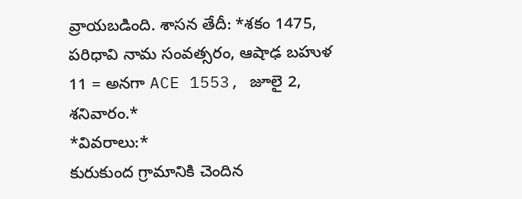వ్రాయబడింది. శాసన తేదీ: *శకం 1475, పరిధావి నామ సంవత్సరం, ఆషాఢ బహుళ 11 = అనగా ACE 1553, జూలై 2, శనివారం.*
*వివరాలు:*
కురుకుంద గ్రామానికి చెందిన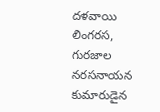దళవాయి లింగరస, గురజాల నరసనాయన కుమారుడైన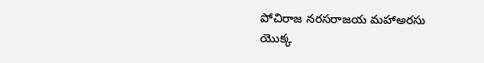పోచిరాజ నరసరాజయ మహాఅరసు యొక్క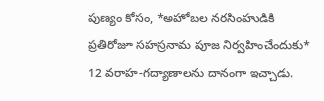పుణ్యం కోసం, *అహోబల నరసింహుడికి ప్రతిరోజూ సహస్రనామ పూజ నిర్వహించేందుకు* 12 వరాహ-గద్యాణాలను దానంగా ఇచ్చాడు.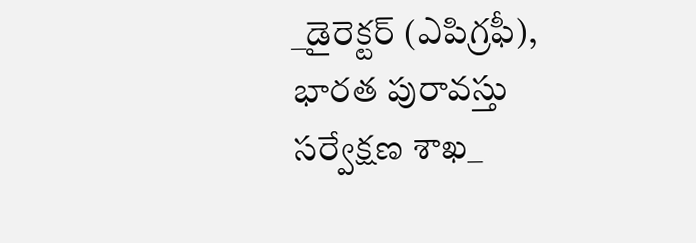_డైరెక్టర్ (ఎపిగ్రఫీ), భారత పురావస్తు సర్వేక్షణ శాఖ_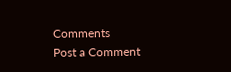Comments
Post a Comment